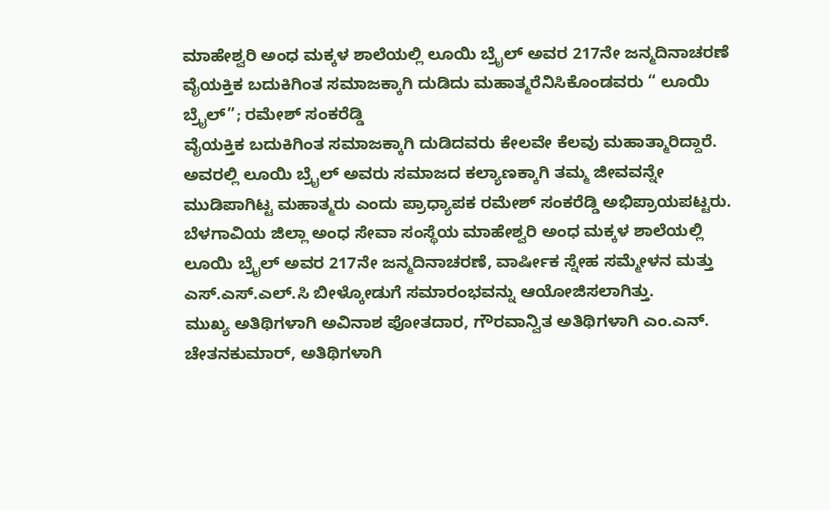ಮಾಹೇಶ್ವರಿ ಅಂಧ ಮಕ್ಕಳ ಶಾಲೆಯಲ್ಲಿ ಲೂಯಿ ಬ್ರೈಲ್ ಅವರ 217ನೇ ಜನ್ಮದಿನಾಚರಣೆ
ವೈಯಕ್ತಿಕ ಬದುಕಿಗಿಂತ ಸಮಾಜಕ್ಕಾಗಿ ದುಡಿದು ಮಹಾತ್ಮರೆನಿಸಿಕೊಂಡವರು “ ಲೂಯಿ ಬ್ರೈಲ್”; ರಮೇಶ್ ಸಂಕರೆಡ್ಡಿ
ವೈಯಕ್ತಿಕ ಬದುಕಿಗಿಂತ ಸಮಾಜಕ್ಕಾಗಿ ದುಡಿದವರು ಕೇಲವೇ ಕೆಲವು ಮಹಾತ್ಮಾರಿದ್ದಾರೆ. ಅವರಲ್ಲಿ ಲೂಯಿ ಬ್ರೈಲ್ ಅವರು ಸಮಾಜದ ಕಲ್ಯಾಣಕ್ಕಾಗಿ ತಮ್ಮ ಜೀವವನ್ನೇ ಮುಡಿಪಾಗಿಟ್ಟ ಮಹಾತ್ಮರು ಎಂದು ಪ್ರಾಧ್ಯಾಪಕ ರಮೇಶ್ ಸಂಕರೆಡ್ಡಿ ಅಭಿಪ್ರಾಯಪಟ್ಟರು.
ಬೆಳಗಾವಿಯ ಜಿಲ್ಲಾ ಅಂಧ ಸೇವಾ ಸಂಸ್ಥೆಯ ಮಾಹೇಶ್ವರಿ ಅಂಧ ಮಕ್ಕಳ ಶಾಲೆಯಲ್ಲಿ ಲೂಯಿ ಬ್ರೈಲ್ ಅವರ 217ನೇ ಜನ್ಮದಿನಾಚರಣೆ, ವಾರ್ಷೀಕ ಸ್ನೇಹ ಸಮ್ಮೇಳನ ಮತ್ತು ಎಸ್.ಎಸ್.ಎಲ್.ಸಿ ಬೀಳ್ಕೋಡುಗೆ ಸಮಾರಂಭವನ್ನು ಆಯೋಜಿಸಲಾಗಿತ್ತು.
ಮುಖ್ಯ ಅತಿಥಿಗಳಾಗಿ ಅವಿನಾಶ ಪೋತದಾರ, ಗೌರವಾನ್ವಿತ ಅತಿಥಿಗಳಾಗಿ ಎಂ.ಎನ್. ಚೇತನಕುಮಾರ್, ಅತಿಥಿಗಳಾಗಿ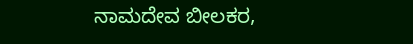ನಾಮದೇವ ಬೀಲಕರ,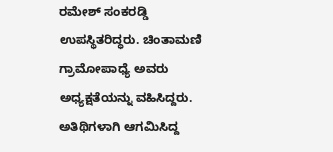ರಮೇಶ್ ಸಂಕರಡ್ಡಿ ಉಪಸ್ಥಿತರಿದ್ಧರು. ಚಿಂತಾಮಣಿ ಗ್ರಾಮೋಪಾಧ್ಯೆ ಅವರು ಅಧ್ಯಕ್ಷತೆಯನ್ನು ವಹಿಸಿದ್ದರು.
ಅತಿಥಿಗಳಾಗಿ ಆಗಮಿಸಿದ್ದ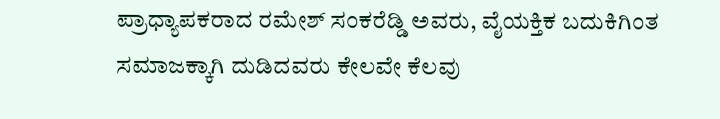ಪ್ರಾಧ್ಯಾಪಕರಾದ ರಮೇಶ್ ಸಂಕರೆಡ್ಡಿ ಅವರು, ವೈಯಕ್ತಿಕ ಬದುಕಿಗಿಂತ ಸಮಾಜಕ್ಕಾಗಿ ದುಡಿದವರು ಕೇಲವೇ ಕೆಲವು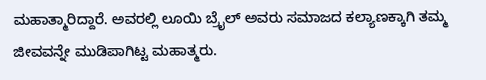ಮಹಾತ್ಮಾರಿದ್ದಾರೆ. ಅವರಲ್ಲಿ ಲೂಯಿ ಬ್ರೈಲ್ ಅವರು ಸಮಾಜದ ಕಲ್ಯಾಣಕ್ಕಾಗಿ ತಮ್ಮ ಜೀವವನ್ನೇ ಮುಡಿಪಾಗಿಟ್ಟ ಮಹಾತ್ಮರು.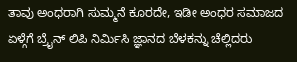ತಾವು ಅಂಧರಾಗಿ ಸುಮ್ಮನೆ ಕೂರದೇ, ಇಡೀ ಅಂಧರ ಸಮಾಜದ ಏಳ್ಗೆಗೆ ಬ್ರೈನ್ ಲಿಪಿ ನಿರ್ಮಿಸಿ ಜ್ಞಾನದ ಬೆಳಕನ್ನು ಚೆಲ್ಲಿದರು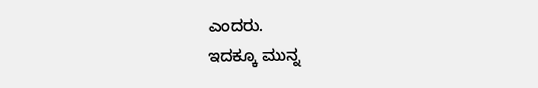ಎಂದರು.
ಇದಕ್ಕೂ ಮುನ್ನ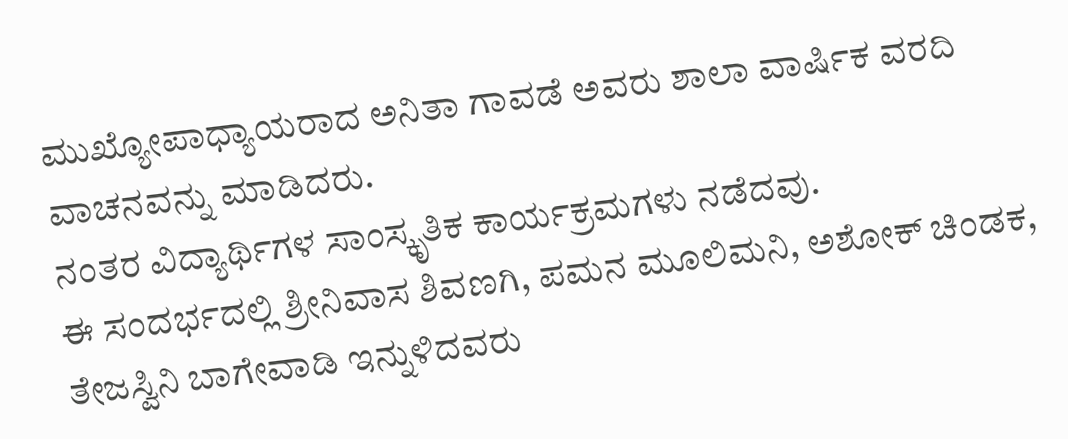ಮುಖ್ಯೋಪಾಧ್ಯಾಯರಾದ ಅನಿತಾ ಗಾವಡೆ ಅವರು ಶಾಲಾ ವಾರ್ಷಿಕ ವರದಿ ವಾಚನವನ್ನು ಮಾಡಿದರು.
ನಂತರ ವಿದ್ಯಾರ್ಥಿಗಳ ಸಾಂಸ್ಕೃತಿಕ ಕಾರ್ಯಕ್ರಮಗಳು ನಡೆದವು.
ಈ ಸಂದರ್ಭದಲ್ಲಿ ಶ್ರೀನಿವಾಸ ಶಿವಣಗಿ, ಪಮನ ಮೂಲಿಮನಿ, ಅಶೋಕ್ ಚಿಂಡಕ, ತೇಜಸ್ವಿನಿ ಬಾಗೇವಾಡಿ ಇನ್ನುಳಿದವರು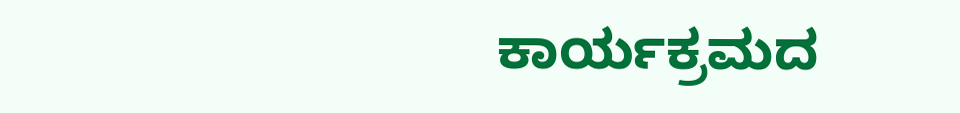ಕಾರ್ಯಕ್ರಮದ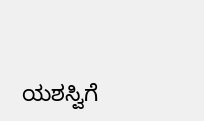ಯಶಸ್ವಿಗೆ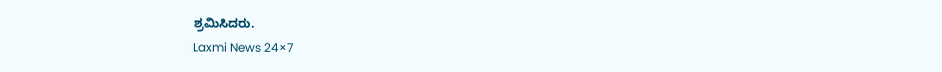ಶ್ರಮಿಸಿದರು.
Laxmi News 24×7